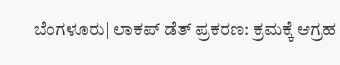ಬೆಂಗಳೂರು| ಲಾಕಪ್ ಡೆತ್ ಪ್ರಕರಣ: ಕ್ರಮಕ್ಕೆ ಆಗ್ರಹ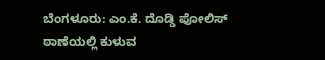ಬೆಂಗಳೂರು: ಎಂ.ಕೆ‌. ದೊಡ್ಡಿ ಪೋಲಿಸ್ ಠಾಣೆಯಲ್ಲಿ ಕುಳುವ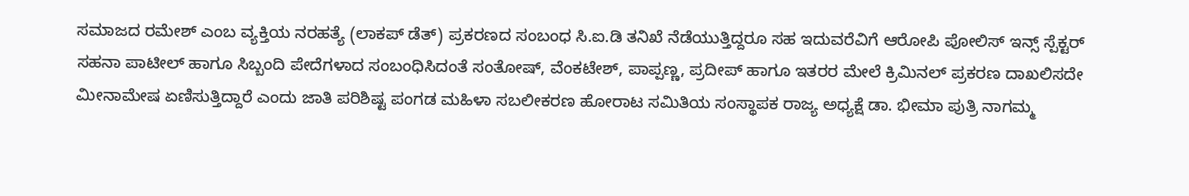ಸಮಾಜದ ರಮೇಶ್ ಎಂಬ ವ್ಯಕ್ತಿಯ ನರಹತ್ಯೆ (ಲಾಕಪ್ ಡೆತ್) ಪ್ರಕರಣದ ಸಂಬಂಧ ಸಿ.ಐ.ಡಿ ತನಿಖೆ ನೆಡೆಯುತ್ತಿದ್ದರೂ ಸಹ ಇದುವರೆವಿಗೆ ಆರೋಪಿ ಪೋಲಿಸ್ ಇನ್ಸ್ ಸ್ಪೆಕ್ಟರ್ ಸಹನಾ ಪಾಟೀಲ್ ಹಾಗೂ ಸಿಬ್ಬಂದಿ ಪೇದೆಗಳಾದ ಸಂಬಂಧಿಸಿದಂತೆ ಸಂತೋಷ್, ವೆಂಕಟೇಶ್, ಪಾಪ್ಪಣ್ಣ, ಪ್ರದೀಪ್ ಹಾಗೂ ಇತರರ ಮೇಲೆ ಕ್ರಿಮಿನಲ್ ಪ್ರಕರಣ ದಾಖಲಿಸದೇ ಮೀನಾಮೇಷ ಏಣಿಸುತ್ತಿದ್ದಾರೆ ಎಂದು ಜಾತಿ ಪರಿಶಿಷ್ಟ ಪಂಗಡ ಮಹಿಳಾ ಸಬಲೀಕರಣ ಹೋರಾಟ ಸಮಿತಿಯ ಸಂಸ್ಥಾಪಕ ರಾಜ್ಯ ಅಧ್ಯಕ್ಷೆ ಡಾ. ಭೀಮಾ ಪುತ್ರಿ ನಾಗಮ್ಮ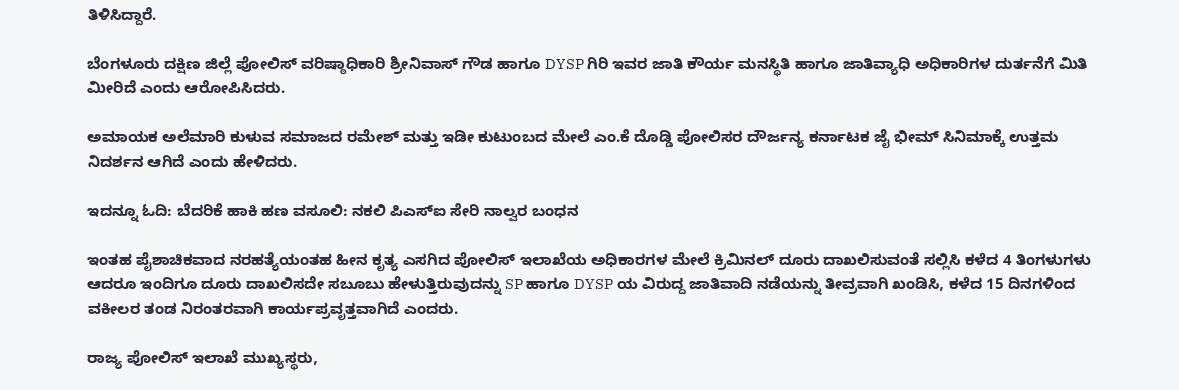ತಿಳಿಸಿದ್ದಾರೆ.

ಬೆಂಗಳೂರು ದಕ್ಷಿಣ ಜಿಲ್ಲೆ ಪೋಲಿಸ್ ವರಿಷ್ಠಾಧಿಕಾರಿ ಶ್ರೀನಿವಾಸ್ ಗೌಡ ಹಾಗೂ DYSP ಗಿರಿ ಇವರ ಜಾತಿ ಕೌರ್ಯ ಮನಸ್ಥಿತಿ ಹಾಗೂ ಜಾತಿವ್ಯಾಧಿ ಅಧಿಕಾರಿಗಳ ದುರ್ತನೆಗೆ ಮಿತಿ ಮೀರಿದೆ ಎಂದು ಆರೋಪಿಸಿದರು.

ಅಮಾಯಕ ಅಲೆಮಾರಿ ಕುಳುವ ಸಮಾಜದ ರಮೇಶ್ ಮತ್ತು ಇಡೀ ಕುಟುಂಬದ ಮೇಲೆ ಎಂ.ಕೆ ದೊಡ್ಡಿ ಪೋಲಿಸರ ದೌರ್ಜನ್ಯ ಕರ್ನಾಟಕ ಜೈ ಭೀಮ್ ಸಿನಿಮಾಕ್ಕೆ ಉತ್ತಮ ನಿದರ್ಶನ ಆಗಿದೆ ಎಂದು ಹೇಳಿದರು.

ಇದನ್ನೂ ಓದಿ: ಬೆದರಿಕೆ ಹಾಕಿ ಹಣ ವಸೂಲಿ: ನಕಲಿ ಪಿಎಸ್‍ಐ ಸೇರಿ ನಾಲ್ವರ ಬಂಧನ

ಇಂತಹ ಪೈಶಾಚಿಕವಾದ ನರಹತ್ಯೆಯಂತಹ ಹೀನ ಕೃತ್ಯ ಎಸಗಿದ ಪೋಲಿಸ್ ಇಲಾಖೆಯ ಅಧಿಕಾರಗಳ ಮೇಲೆ ಕ್ರಿಮಿನಲ್ ದೂರು ದಾಖಲಿಸುವಂತೆ ಸಲ್ಲಿಸಿ ಕಳೆದ 4 ತಿಂಗಳುಗಳು ಆದರೂ ಇಂದಿಗೂ ದೂರು ದಾಖಲಿಸದೇ ಸಬೂಬು ಹೇಳುತ್ತಿರುವುದನ್ನು SP ಹಾಗೂ DYSP ಯ ವಿರುದ್ದ ಜಾತಿವಾದಿ ನಡೆಯನ್ನು ತೀವ್ರವಾಗಿ ಖಂಡಿಸಿ, ಕಳೆದ 15 ದಿನಗಳಿಂದ ವಕೀಲರ ತಂಡ ನಿರಂತರವಾಗಿ ಕಾರ್ಯಪ್ರವೃತ್ತವಾಗಿದೆ ಎಂದರು.

ರಾಜ್ಯ ಪೋಲಿಸ್ ಇಲಾಖೆ ಮುಖ್ಯಸ್ಥರು,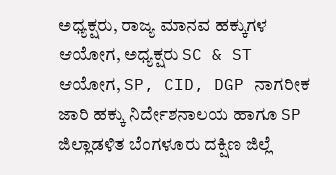ಅಧ್ಯಕ್ಷರು, ರಾಜ್ಯ ಮಾನವ ಹಕ್ಕುಗಳ ಆಯೋಗ, ಅಧ್ಯಕ್ಷರು SC & ST ಆಯೋಗ, SP, CID, DGP ನಾಗರೀಕ ಜಾರಿ ಹಕ್ಕು ನಿರ್ದೇಶನಾಲಯ ಹಾಗೂ SP ಜಿಲ್ಲಾಡಳಿತ ಬೆಂಗಳೂರು ದಕ್ಷಿಣ ಜಿಲ್ಲೆ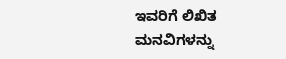ಇವರಿಗೆ ಲಿಖಿತ ಮನವಿಗಳನ್ನು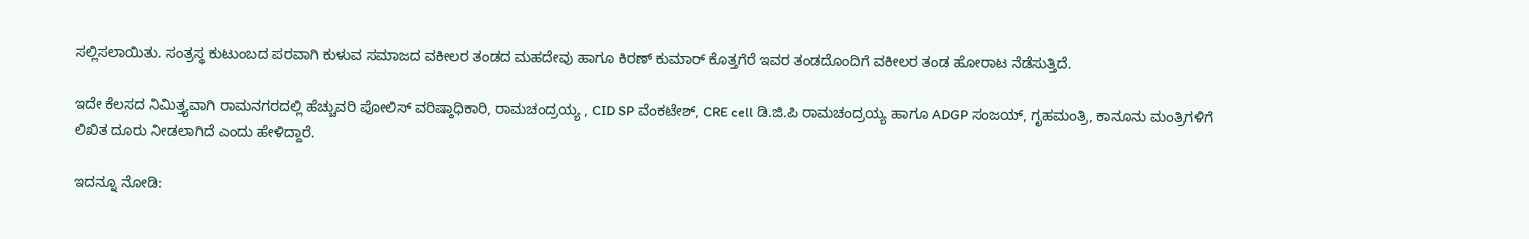ಸಲ್ಲಿಸಲಾಯಿತು. ಸಂತ್ರಸ್ಥ ಕುಟುಂಬದ ಪರವಾಗಿ ಕುಳುವ ಸಮಾಜದ ವಕೀಲರ ತಂಡದ ಮಹದೇವು ಹಾಗೂ ಕಿರಣ್ ಕುಮಾರ್ ಕೊತ್ತಗೆರೆ ಇವರ ತಂಡದೊಂದಿಗೆ ವಕೀಲರ ತಂಡ ಹೋರಾಟ ನೆಡೆಸುತ್ತಿದೆ.

ಇದೇ ಕೆಲಸದ ನಿಮಿತ್ತ್ಯವಾಗಿ ರಾಮನಗರದಲ್ಲಿ ಹೆಚ್ಚುವರಿ ಪೋಲಿಸ್ ವರಿಷ್ಠಾಧಿಕಾರಿ, ರಾಮಚಂದ್ರಯ್ಯ , CID SP ವೆಂಕಟೇಶ್, CRE cell ಡಿ.ಜಿ.ಪಿ ರಾಮಚಂದ್ರಯ್ಯ ಹಾಗೂ ADGP ಸಂಜಯ್, ಗೃಹಮಂತ್ರಿ, ಕಾನೂನು ಮಂತ್ರಿಗಳಿಗೆ ಲಿಖಿತ ದೂರು ನೀಡಲಾಗಿದೆ ಎಂದು ಹೇಳಿದ್ದಾರೆ.

ಇದನ್ನೂ ನೋಡಿ: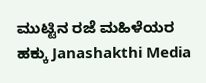ಮುಟ್ಟಿನ ರಜೆ ಮಹಿಳೆಯರ ಹಕ್ಕು Janashakthi Media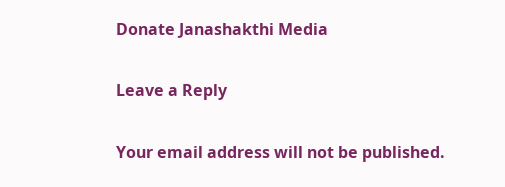Donate Janashakthi Media

Leave a Reply

Your email address will not be published.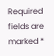Required fields are marked *